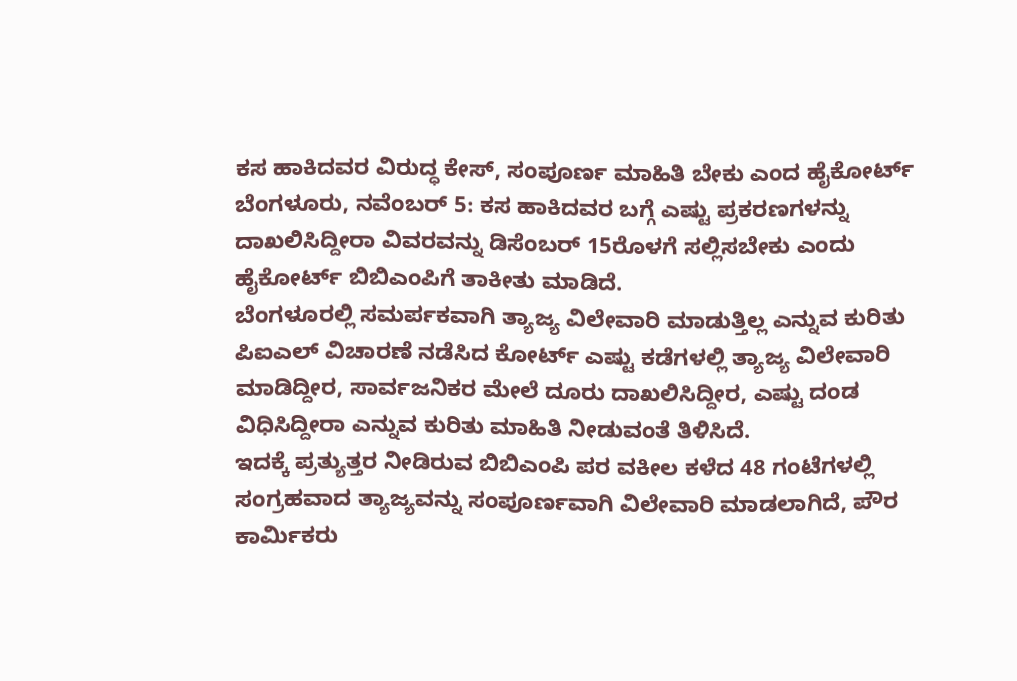ಕಸ ಹಾಕಿದವರ ವಿರುದ್ಧ ಕೇಸ್, ಸಂಪೂರ್ಣ ಮಾಹಿತಿ ಬೇಕು ಎಂದ ಹೈಕೋರ್ಟ್
ಬೆಂಗಳೂರು, ನವೆಂಬರ್ 5: ಕಸ ಹಾಕಿದವರ ಬಗ್ಗೆ ಎಷ್ಟು ಪ್ರಕರಣಗಳನ್ನು ದಾಖಲಿಸಿದ್ದೀರಾ ವಿವರವನ್ನು ಡಿಸೆಂಬರ್ 15ರೊಳಗೆ ಸಲ್ಲಿಸಬೇಕು ಎಂದು ಹೈಕೋರ್ಟ್ ಬಿಬಿಎಂಪಿಗೆ ತಾಕೀತು ಮಾಡಿದೆ.
ಬೆಂಗಳೂರಲ್ಲಿ ಸಮರ್ಪಕವಾಗಿ ತ್ಯಾಜ್ಯ ವಿಲೇವಾರಿ ಮಾಡುತ್ತಿಲ್ಲ ಎನ್ನುವ ಕುರಿತು ಪಿಐಎಲ್ ವಿಚಾರಣೆ ನಡೆಸಿದ ಕೋರ್ಟ್ ಎಷ್ಟು ಕಡೆಗಳಲ್ಲಿ ತ್ಯಾಜ್ಯ ವಿಲೇವಾರಿ ಮಾಡಿದ್ದೀರ, ಸಾರ್ವಜನಿಕರ ಮೇಲೆ ದೂರು ದಾಖಲಿಸಿದ್ದೀರ, ಎಷ್ಟು ದಂಡ ವಿಧಿಸಿದ್ದೀರಾ ಎನ್ನುವ ಕುರಿತು ಮಾಹಿತಿ ನೀಡುವಂತೆ ತಿಳಿಸಿದೆ.
ಇದಕ್ಕೆ ಪ್ರತ್ಯುತ್ತರ ನೀಡಿರುವ ಬಿಬಿಎಂಪಿ ಪರ ವಕೀಲ ಕಳೆದ 48 ಗಂಟೆಗಳಲ್ಲಿ ಸಂಗ್ರಹವಾದ ತ್ಯಾಜ್ಯವನ್ನು ಸಂಪೂರ್ಣವಾಗಿ ವಿಲೇವಾರಿ ಮಾಡಲಾಗಿದೆ, ಪೌರ ಕಾರ್ಮಿಕರು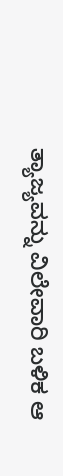ತ್ಯಾಜ್ಯವನ್ನು ವಿಲೇವಾರಿ ಬಳಿಕ ಆ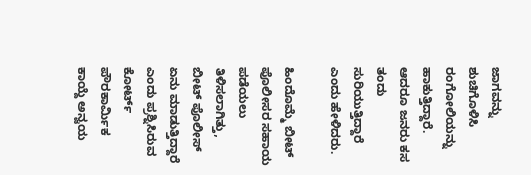ಜಾಗವನ್ನು ಶುಚಿಗೊಳಿಸಿ ರಂಗೋಲಿಯನ್ನು ಹಾಕುತ್ತಿದ್ದಾರೆ. ಆದರೂ ಜನರು ಕಸ ತಂದು ಸುರಿಯುತ್ತಿದ್ದಾರೆ ಎಂದು ಹೇಳಿದರು.

ಹಿಂದೊಮ್ಮೆ ಬೀಟ್ ಪೊಲೀಸರ ಸಹಾಯ ಪಡೆಯಲು ತಿಳಿಸಲಾಗಿತ್ತು, ಬೀಟ್ ಪೊಲೀಸ್ ಏನು ಮಾಡುತ್ತಿದ್ದಾರೆ ಎಂದು ಪ್ರಶ್ನಿಸಿರುವ ಕೋರ್ಟ್ ಪೌರಕಾರ್ಮಿಕ ಕಾಯ್ದೆ ಅನ್ವಯ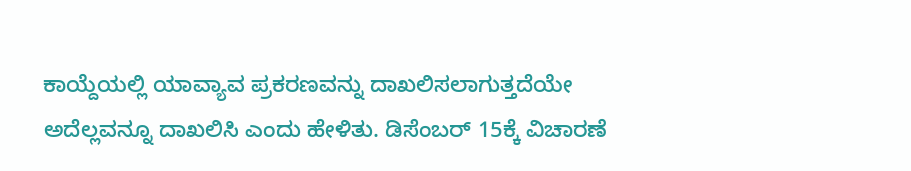ಕಾಯ್ದೆಯಲ್ಲಿ ಯಾವ್ಯಾವ ಪ್ರಕರಣವನ್ನು ದಾಖಲಿಸಲಾಗುತ್ತದೆಯೇ ಅದೆಲ್ಲವನ್ನೂ ದಾಖಲಿಸಿ ಎಂದು ಹೇಳಿತು. ಡಿಸೆಂಬರ್ 15ಕ್ಕೆ ವಿಚಾರಣೆ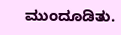ಮುಂದೂಡಿತು.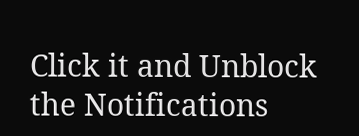Click it and Unblock the Notifications